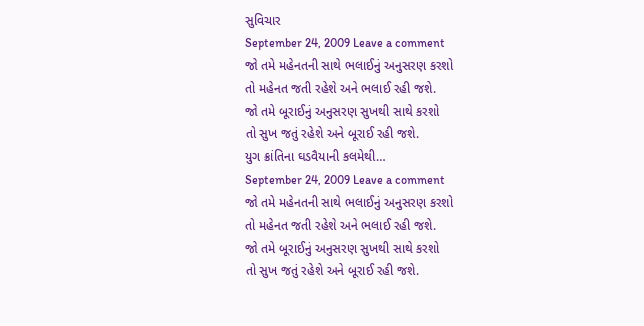સુવિચાર
September 24, 2009 Leave a comment
જો તમે મહેનતની સાથે ભલાઈનું અનુસરણ કરશો
તો મહેનત જતી રહેશે અને ભલાઈ રહી જશે.
જો તમે બૂરાઈનું અનુસરણ સુખથી સાથે કરશો
તો સુખ જતું રહેશે અને બૂરાઈ રહી જશે.
યુગ ક્રાંતિના ઘડવૈયાની કલમેથી…
September 24, 2009 Leave a comment
જો તમે મહેનતની સાથે ભલાઈનું અનુસરણ કરશો
તો મહેનત જતી રહેશે અને ભલાઈ રહી જશે.
જો તમે બૂરાઈનું અનુસરણ સુખથી સાથે કરશો
તો સુખ જતું રહેશે અને બૂરાઈ રહી જશે.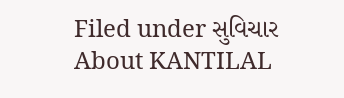Filed under સુવિચાર
About KANTILAL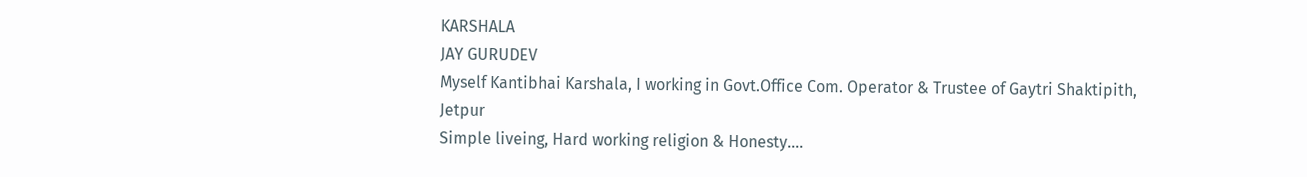KARSHALA
JAY GURUDEV
Myself Kantibhai Karshala, I working in Govt.Office Com. Operator & Trustee of Gaytri Shaktipith, Jetpur
Simple liveing, Hard working religion & Honesty....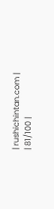| rushichintan.com |
| 81/100 |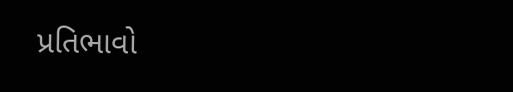પ્રતિભાવો